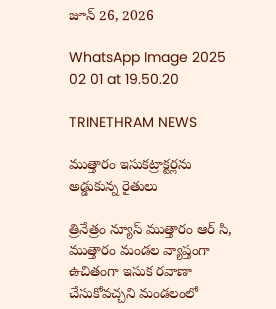జూన్ 26, 2026

WhatsApp Image 2025 02 01 at 19.50.20

TRINETHRAM NEWS

ముత్తారం ఇసుకట్రాక్టర్లను అడ్డుకున్న రైతులు

త్రినేత్రం న్యూస్ ముత్తారం ఆర్ సి, ముత్తారం మండల వ్యాప్తంగా ఉచితంగా ఇసుక రవాణా చేసుకోవచ్చని మండలంలో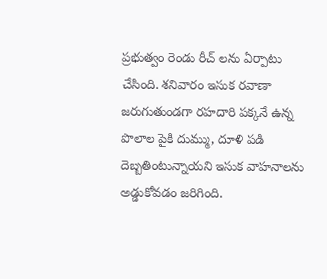ప్రభుత్వం రెండు రీచ్ లను ఏర్పాటు చేసింది. శనివారం ఇసుక రవాణా జరుగుతుండగా రహదారి పక్కనే ఉన్న పొలాల పైకి దుమ్ము, దూళి పడి దెబ్బతింటున్నాయని ఇసుక వాహనాలను అడ్డుకోవడం జరిగింది.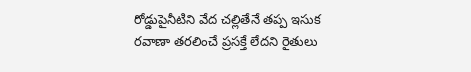రోడ్డుపైనీటిని వేద చల్లితేనే తప్ప ఇసుక రవాణా తరలించే ప్రసక్తే లేదని రైతులు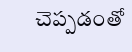చెప్పడంతో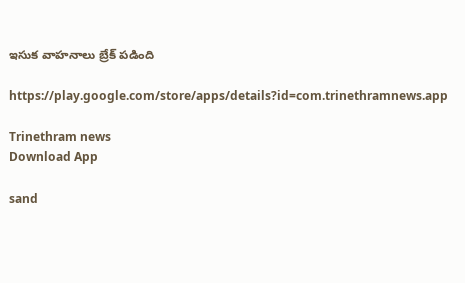ఇసుక వాహనాలు బ్రేక్ పడింది

https://play.google.com/store/apps/details?id=com.trinethramnews.app

Trinethram news
Download App

sand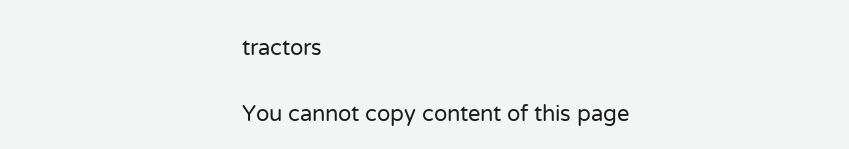tractors

You cannot copy content of this page